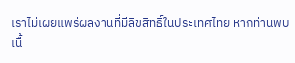เราไม่เผยแพร่ผลงานที่มีลิขสิทธิ์ในประเทศไทย หากท่านพบเนื้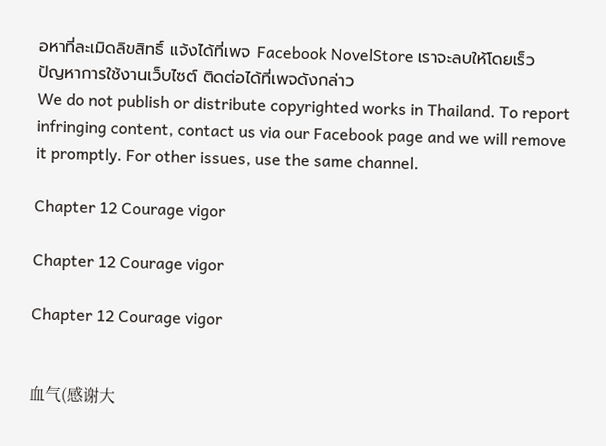อหาที่ละเมิดลิขสิทธิ์ แจ้งได้ที่เพจ Facebook NovelStore เราจะลบให้โดยเร็ว
ปัญหาการใช้งานเว็บไซต์ ติดต่อได้ที่เพจดังกล่าว
We do not publish or distribute copyrighted works in Thailand. To report infringing content, contact us via our Facebook page and we will remove it promptly. For other issues, use the same channel.

Chapter 12 Courage vigor

Chapter 12 Courage vigor

Chapter 12 Courage vigor


血气(感谢大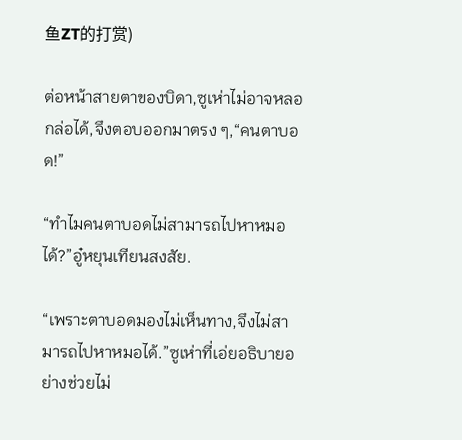鱼ZT的打赏)

ต่อหน้าสายตาของบิดา,ซูเห่าไม่อาจหลอกล่อได้,จึงตอบออกมาตรง ๆ,“คนตาบอด!”

“ทำไมคนตาบอดไม่สามารถไปหาหมอได้?”อู๋หยุนเทียนสงสัย.

“เพราะตาบอดมองไม่เห็นทาง,จึงไม่สามารถไปหาหมอได้.”ซูเห่าที่เอ่ยอธิบายอย่างช่วยไม่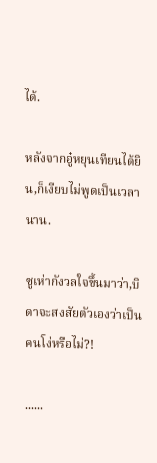ได้.

หลังจากอู๋หยุนเทียนได้ยิน,ก็เงียบไม่พูดเป็นเวลานาน.

ซูเห่ากังวลใจขึ้นมาว่า,บิดาจะสงสัยตัวเองว่าเป็นคนโง่หรือไม่?!

......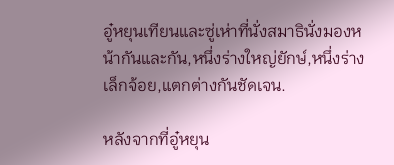อู๋หยุนเทียนและซู่เห่าที่นั่งสมาธินั่งมองหน้ากันและกัน,หนึ่งร่างใหญ่ยักษ์,หนึ่งร่างเล็กจ้อย,แตกต่างกันชัดเจน.

หลังจากที่อู๋หยุน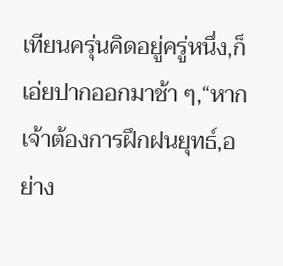เทียนครุ่นคิดอยู่ครู่หนึ่ง,ก็เอ่ยปากออกมาช้า ๆ,“หากเจ้าต้องการฝึกฝนยุทธ์,อย่าง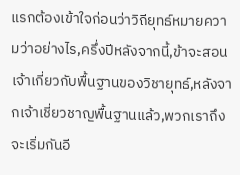แรกต้องเข้าใจก่อนว่าวิถียุทธ์หมายความว่าอย่างไร,ครึ่งปีหลังจากนี้,ข้าจะสอนเจ้าเกี่ยวกับพื้นฐานของวิชายุทธ์,หลังจากเจ้าเชี่ยวชาญพื้นฐานแล้ว,พวกเราถึงจะเริ่มกันอี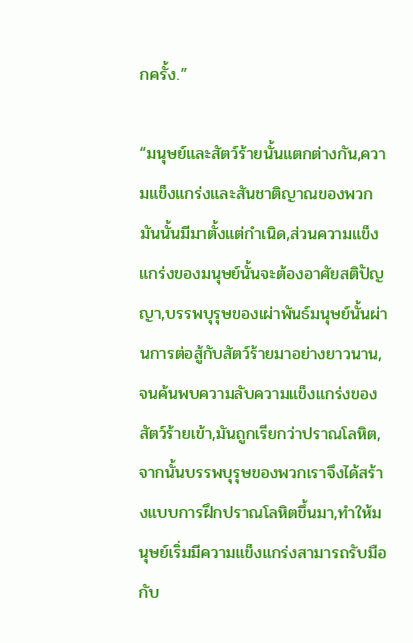กครั้ง.”

“มนุษย์และสัตว์ร้ายนั้นแตกต่างกัน,ความแข็งแกร่งและสันชาติญาณของพวกมันนั้นมีมาตั้งแต่กำเนิด,ส่วนความแข็งแกร่งของมนุษย์นั้นจะต้องอาศัยสติปัญญา,บรรพบุรุษของเผ่าพันธ์มนุษย์นั้นผ่านการต่อสู้กับสัตว์ร้ายมาอย่างยาวนาน,จนค้นพบความลับความแข็งแกร่งของสัตว์ร้ายเข้า,มันถูกเรียกว่าปราณโลหิต,จากนั้นบรรพบุรุษของพวกเราจึงได้สร้างแบบการฝึกปราณโลหิตขึ้นมา,ทำให้มนุษย์เริ่มมีความแข็งแกร่งสามารถรับมือกับ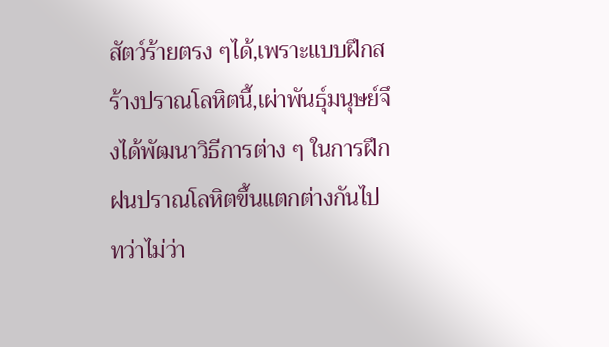สัตว์ร้ายตรง ๆได้,เพราะแบบฝึกสร้างปราณโลหิตนี้,เผ่าพันธุ์มนุษย์จึงได้พัฒนาวิธีการต่าง ๆ ในการฝึกฝนปราณโลหิตขึ้นแตกต่างกันไป ทว่าไม่ว่า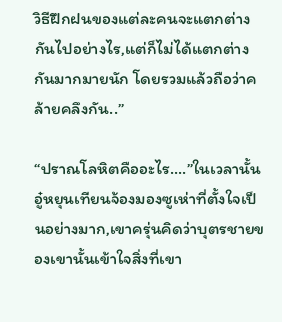วิธีฝึกฝนของแต่ละคนจะแตกต่างกันไปอย่างไร,แต่ก็ไม่ได้แตกต่างกันมากมายนัก โดยรวมแล้วถือว่าคล้ายคลึงกัน..”

“ปราณโลหิตคืออะไร....”ในเวลานั้นอู๋หยุนเทียนจ้องมองซูเห่าที่ตั้งใจเป็นอย่างมาก,เขาครุ่นคิดว่าบุตรชายของเขานั้นเข้าใจสิ่งที่เขา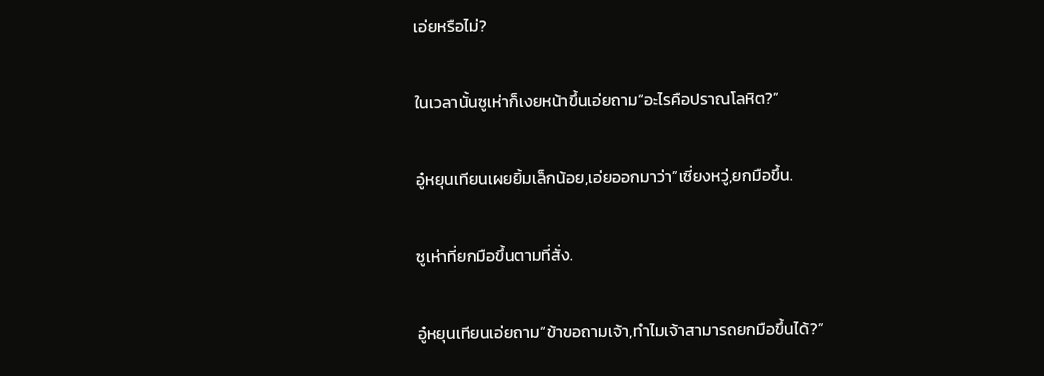เอ่ยหรือไม่?

ในเวลานั้นซูเห่าก็เงยหน้าขึ้นเอ่ยถาม“อะไรคือปราณโลหิต?”

อู๋หยุนเทียนเผยยิ้มเล็กน้อย,เอ่ยออกมาว่า”เซี่ยงหวู่,ยกมือขึ้น.

ซูเห่าที่ยกมือขึ้นตามที่สั่ง.

อู๋หยุนเทียนเอ่ยถาม“ข้าขอถามเจ้า,ทำไมเจ้าสามารถยกมือขึ้นได้?”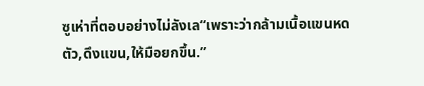ซูเห่าที่ตอบอย่างไม่ลังเล“เพราะว่ากล้ามเนื้อแขนหดตัว,ดึงแขน,ให้มือยกขึ้น.”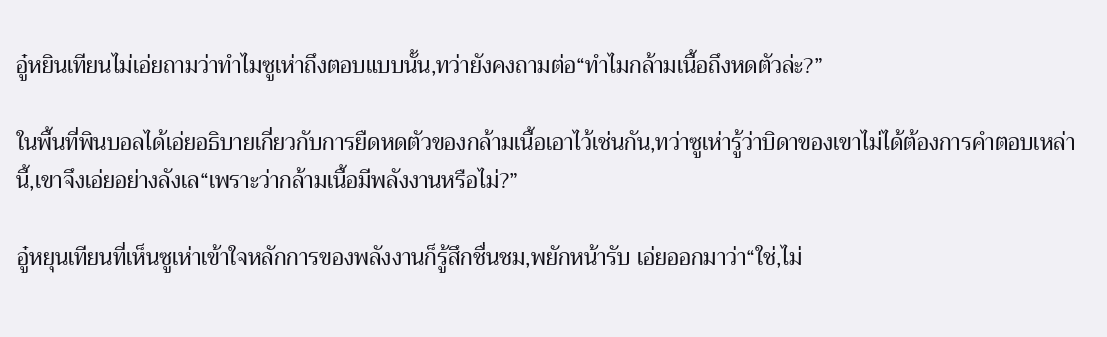อู๋หยินเทียนไม่เอ่ยถามว่าทำไมซูเห่าถึงตอบแบบนั้น,ทว่ายังคงถามต่อ“ทำไมกล้ามเนื้อถึงหดตัวล่ะ?”

ในพื้นที่พินบอลได้เอ่ยอธิบายเกี่ยวกับการยืดหดตัวของกล้ามเนื้อเอาไว้เช่นกัน,ทว่าซูเห่ารู้ว่าบิดาของเขาไม่ได้ต้องการคำตอบเหล่านี้,เขาจึงเอ่ยอย่างลังเล“เพราะว่ากล้ามเนื้อมีพลังงานหรือไม่?”

อู๋หยุนเทียนที่เห็นซูเห่าเข้าใจหลักการของพลังงานก็รู้สึกชื่นชม,พยักหน้ารับ เอ่ยออกมาว่า“ใช่,ไม่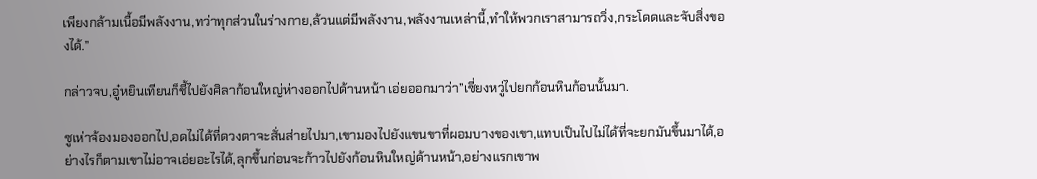เพียงกล้ามเนื้อมีพลังงาน,ทว่าทุกส่วนในร่างกาย,ล้วนแต่มีพลังงาน,พลังงานเหล่านี้,ทำให้พวกเราสามารถวิ่ง,กระโดดและจับสิ่งของได้.”

กล่าวจบ,อู๋หยินเทียนก็ชี้ไปยังศิลาก้อนใหญ่ห่างออกไปด้านหน้า เอ่ยออกมาว่า”เซี่ยงหวู่ไปยกก้อนหินก้อนนั้นมา.

ซูเห่าจ้องมองออกไป,อดไม่ได้ที่ดวงตาจะสั่นส่ายไปมา,เขามองไปยังแขนขาที่ผอมบางของเขา,แทบเป็นไปไม่ได้ที่จะยกมันขึ้นมาได้,อย่างไรก็ตามเขาไม่อาจเอ่ยอะไรได้,ลุกขึ้นก่อนจะก้าวไปยังก้อนหินใหญ่ด้านหน้า,อย่างแรกเขาพ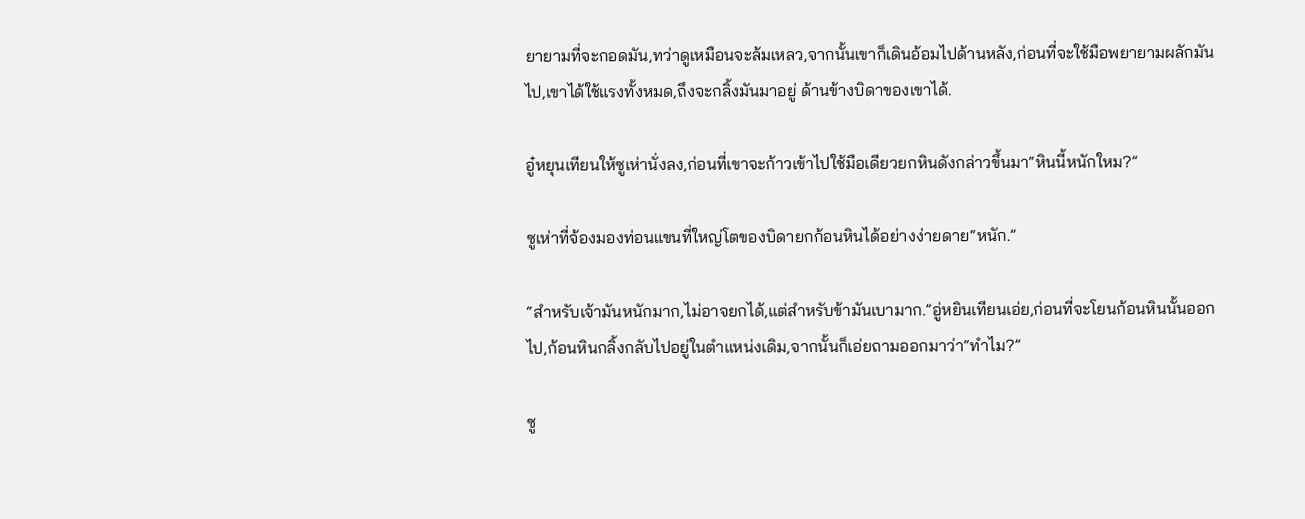ยายามที่จะกอดมัน,ทว่าดูเหมือนจะล้มเหลว,จากนั้นเขาก็เดินอ้อมไปด้านหลัง,ก่อนที่จะใช้มือพยายามผลักมันไป,เขาได้ใช้แรงทั้งหมด,ถึงจะกลิ้งมันมาอยู่ ด้านข้างบิดาของเขาได้.

อู๋หยุนเทียนให้ซูเห่านั่งลง,ก่อนที่เขาจะก้าวเข้าไปใช้มือเดียวยกหินดังกล่าวขึ้นมา“หินนี้หนักใหม?”

ซูเห่าที่จ้องมองท่อนแขนที่ใหญ่โตของบิดายกก้อนหินได้อย่างง่ายดาย“หนัก.”

“สำหรับเจ้ามันหนักมาก,ไม่อาจยกได้,แต่สำหรับข้ามันเบามาก.”อู่หยินเทียนเอ่ย,ก่อนที่จะโยนก้อนหินนั้นออกไป,ก้อนหินกลิ้งกลับไปอยู่ในตำแหน่งเดิม,จากนั้นก็เอ่ยถามออกมาว่า“ทำไม?”

ซู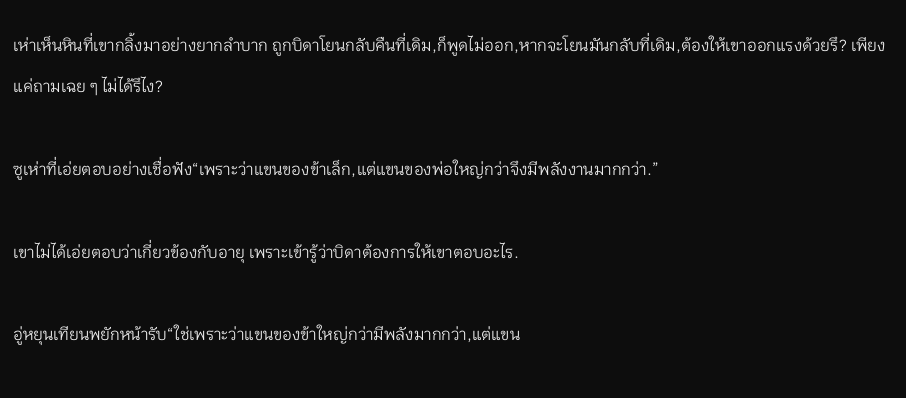เห่าเห็นหินที่เขากลิ้งมาอย่างยากลำบาก ถูกบิดาโยนกลับคืนที่เดิม,ก็พูดไม่ออก,หากจะโยนมันกลับที่เดิม,ต้องให้เขาออกแรงด้วยรึ? เพียงแค่ถามเฉย ๆ ไม่ได้รึไง?

ซูเห่าที่เอ่ยตอบอย่างเชื่อฟัง“เพราะว่าแขนของข้าเล็ก,แต่แขนของพ่อใหญ่กว่าจึงมีพลังงานมากกว่า.”

เขาไม่ได้เอ่ยตอบว่าเกี่ยวข้องกับอายุ เพราะเข้ารู้ว่าบิดาต้องการให้เขาตอบอะไร.

อู่หยุนเทียนพยักหน้ารับ“ใช่เพราะว่าแขนของข้าใหญ่กว่ามีพลังมากกว่า,แต่แขน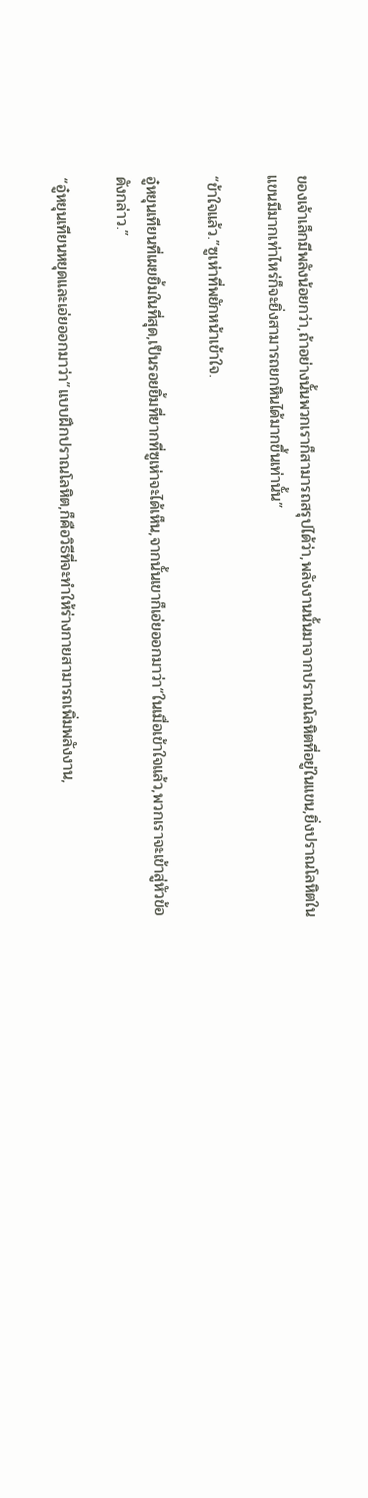ของเจ้าเล็กมีพลังน้อยกว่า,ถ้าอย่างนั้นพวกเราก็สามารถสรุปได้ว่า,พลังงานนั้นมาจากปราณโลหิตที่อยู่ในแขน,ยิ่งปราณโลหิตในแขนมีมากเท่าไหร่ก็จะยิ่งสามารถยกหินได้มากขึ้นเท่านั้น”

“ข้าใจแล้ว.”ซูเห่าที่พยักหน้าเข้าใจ.

อู๋หยุนเทียนที่เผยยิ้มในที่สุด,เป็นรอยยิ้มที่ยากที่ซูเห่าจะได้เห็น,จากนั้นเขาก็เอ่ยออกมาว่า“ในเมื่อเข้าใจแล้ว,พวกเราจะเข้าสู่หัวข้อดังกล่าว.”

“อู๋หยุนเทียนหยุดและเอ่ยออกมาว่า”แบบฝึกปราณโลหิต,ก็คือวิธีที่จะทำให้ร่างกายสามารถเพิ่มพลังงาน,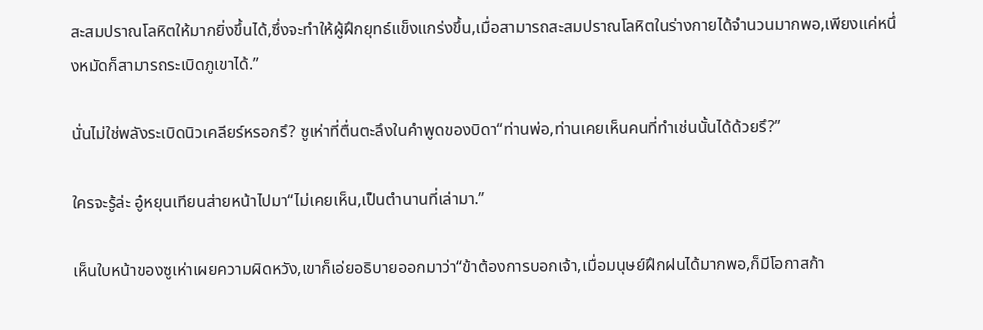สะสมปราณโลหิตให้มากยิ่งขึ้นได้,ซึ่งจะทำให้ผู้ฝึกยุทธ์แข็งแกร่งขึ้น,เมื่อสามารถสะสมปราณโลหิตในร่างกายได้จำนวนมากพอ,เพียงแค่หนึ่งหมัดก็สามารถระเบิดภูเขาได้.”

นั่นไม่ใช่พลังระเบิดนิวเคลียร์หรอกรึ? ซูเห่าที่ตื่นตะลึงในคำพูดของบิดา“ท่านพ่อ,ท่านเคยเห็นคนที่ทำเช่นนั้นได้ด้วยรึ?”

ใครจะรู้ล่ะ อู๋หยุนเทียนส่ายหน้าไปมา“ไม่เคยเห็น,เป็นตำนานที่เล่ามา.”

เห็นใบหน้าของซูเห่าเผยความผิดหวัง,เขาก็เอ่ยอธิบายออกมาว่า“ข้าต้องการบอกเจ้า,เมื่อมนุษย์ฝึกฝนได้มากพอ,ก็มีโอกาสก้า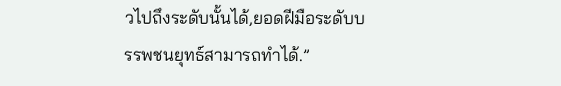วไปถึงระดับนั้นได้,ยอดฝีมือระดับบรรพชนยุทธ์สามารถทำได้.”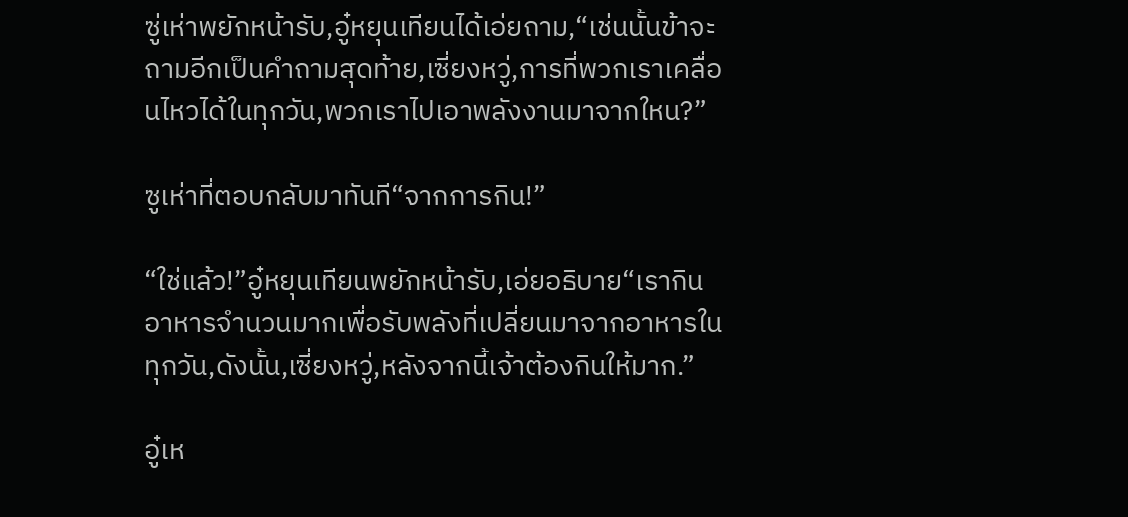ซู่เห่าพยักหน้ารับ,อู๋หยุนเทียนได้เอ่ยถาม,“เช่นนั้นข้าจะถามอีกเป็นคำถามสุดท้าย,เซี่ยงหวู่,การที่พวกเราเคลื่อนไหวได้ในทุกวัน,พวกเราไปเอาพลังงานมาจากใหน?”

ซูเห่าที่ตอบกลับมาทันที“จากการกิน!”

“ใช่แล้ว!”อู๋หยุนเทียนพยักหน้ารับ,เอ่ยอธิบาย“เรากินอาหารจำนวนมากเพื่อรับพลังที่เปลี่ยนมาจากอาหารในทุกวัน,ดังนั้น,เซี่ยงหวู่,หลังจากนี้เจ้าต้องกินให้มาก.”

อู๋เห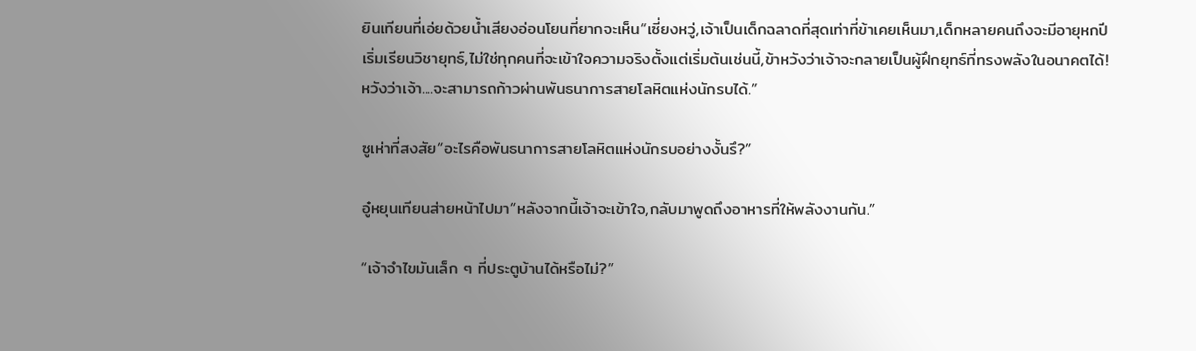ยินเทียนที่เอ่ยด้วยน้ำเสียงอ่อนโยนที่ยากจะเห็น“เซี่ยงหวู่,เจ้าเป็นเด็กฉลาดที่สุดเท่าที่ข้าเคยเห็นมา,เด็กหลายคนถึงจะมีอายุหกปีเริ่มเรียนวิชายุทธ์,ไม่ใช่ทุกคนที่จะเข้าใจความจริงตั้งแต่เริ่มต้นเช่นนี้,ข้าหวังว่าเจ้าจะกลายเป็นผู้ฝึกยุทธ์ที่ทรงพลังในอนาคตได้! หวังว่าเจ้า....จะสามารถก้าวผ่านพันธนาการสายโลหิตแห่งนักรบได้.”

ซูเห่าที่สงสัย“อะไรคือพันธนาการสายโลหิตแห่งนักรบอย่างงั้นรึ?”

อู๋หยุนเทียนส่ายหน้าไปมา“หลังจากนี้เจ้าจะเข้าใจ,กลับมาพูดถึงอาหารที่ให้พลังงานกัน.”

“เจ้าจำไขมันเล็ก ๆ ที่ประตูบ้านได้หรือไม่?”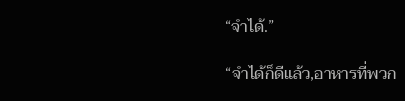“จำได้.”

“จำได้ก็ดีแล้ว,อาหารที่พวก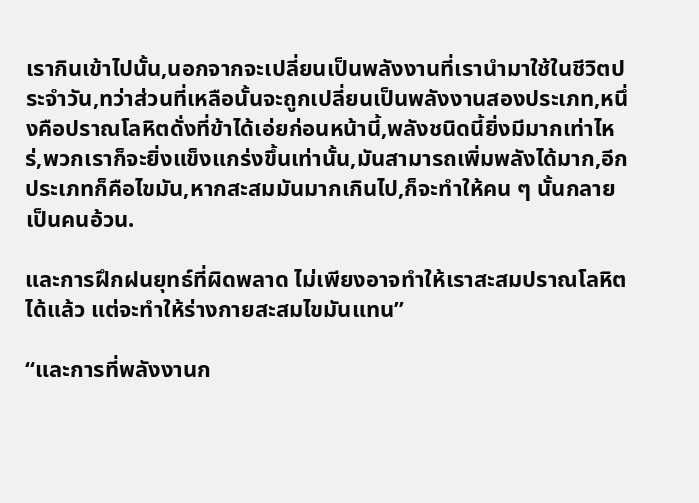เรากินเข้าไปนั้น,นอกจากจะเปลี่ยนเป็นพลังงานที่เรานำมาใช้ในชีวิตประจำวัน,ทว่าส่วนที่เหลือนั้นจะถูกเปลี่ยนเป็นพลังงานสองประเภท,หนึ่งคือปราณโลหิตดั่งที่ข้าได้เอ่ยก่อนหน้านี้,พลังชนิดนี้ยิ่งมีมากเท่าไหร่,พวกเราก็จะยิ่งแข็งแกร่งขึ้นเท่านั้น,มันสามารถเพิ่มพลังได้มาก,อีกประเภทก็คือไขมัน,หากสะสมมันมากเกินไป,ก็จะทำให้คน ๆ นั้นกลายเป็นคนอ้วน.

และการฝึกฝนยุทธ์ที่ผิดพลาด ไม่เพียงอาจทำให้เราสะสมปราณโลหิตได้แล้ว แต่จะทำให้ร่างกายสะสมไขมันแทน”

“และการที่พลังงานก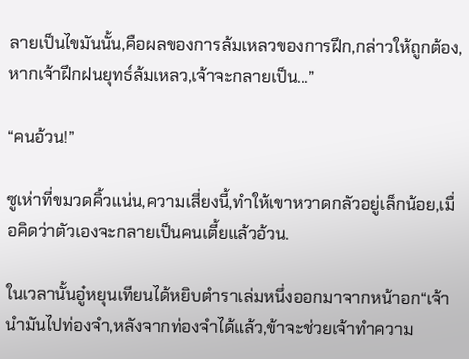ลายเป็นไขมันนั้น,คือผลของการล้มเหลวของการฝึก,กล่าวให้ถูกต้อง,หากเจ้าฝึกฝนยุทธ์ล้มเหลว,เจ้าจะกลายเป็น...”

“คนอ้วน!”

ซูเห่าที่ขมวดคิ้วแน่น,ความเสี่ยงนี้,ทำให้เขาหวาดกลัวอยู่เล็กน้อย,เมื่อคิดว่าตัวเองจะกลายเป็นคนเตี้ยแล้วอ้วน.

ในเวลานั้นอู๋หยุนเทียนได้หยิบตำราเล่มหนึ่งออกมาจากหน้าอก“เจ้านำมันไปท่องจำ,หลังจากท่องจำได้แล้ว,ข้าจะช่วยเจ้าทำความ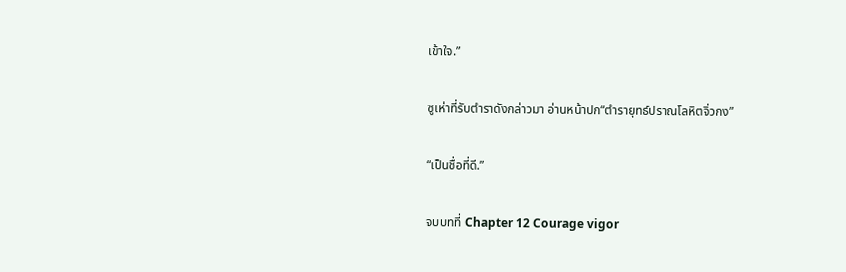เข้าใจ.”

ซูเห่าที่รับตำราดังกล่าวมา อ่านหน้าปก“ตำรายุทธ์ปราณโลหิตจิ่วกง”

“เป็นชื่อที่ดี.”

จบบทที่ Chapter 12 Courage vigor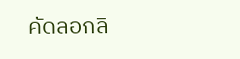คัดลอกลิ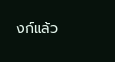งก์แล้ว